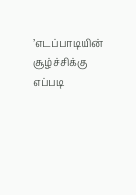’எடப்பாடியின் சூழ்ச்சிக்கு எப்படி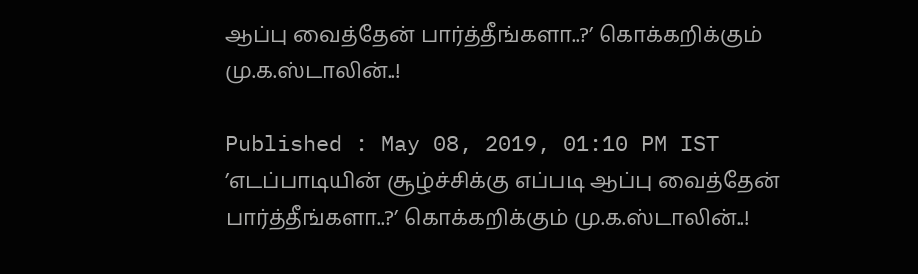ஆப்பு வைத்தேன் பார்த்தீங்களா..?’ கொக்கறிக்கும் மு.க.ஸ்டாலின்..!

Published : May 08, 2019, 01:10 PM IST
’எடப்பாடியின் சூழ்ச்சிக்கு எப்படி ஆப்பு வைத்தேன் பார்த்தீங்களா..?’ கொக்கறிக்கும் மு.க.ஸ்டாலின்..!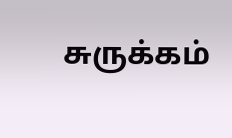சுருக்கம்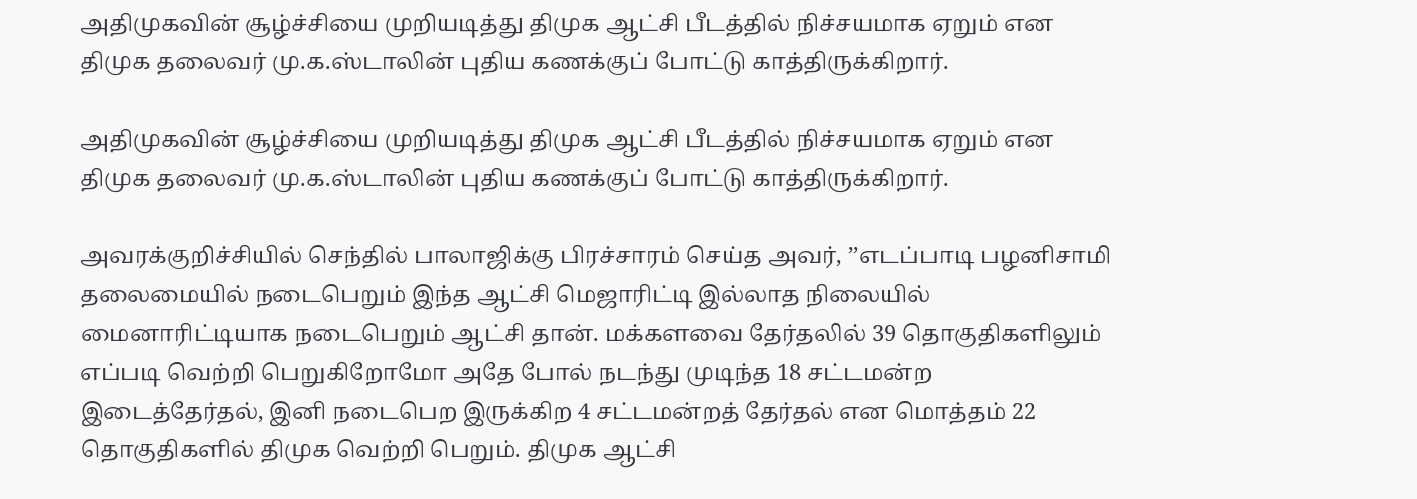அதிமுகவின் சூழ்ச்சியை முறியடித்து திமுக ஆட்சி பீடத்தில் நிச்சயமாக ஏறும் என திமுக தலைவர் மு.க.ஸ்டாலின் புதிய கணக்குப் போட்டு காத்திருக்கிறார்.

அதிமுகவின் சூழ்ச்சியை முறியடித்து திமுக ஆட்சி பீடத்தில் நிச்சயமாக ஏறும் என திமுக தலைவர் மு.க.ஸ்டாலின் புதிய கணக்குப் போட்டு காத்திருக்கிறார்.

அவரக்குறிச்சியில் செந்தில் பாலாஜிக்கு பிரச்சாரம் செய்த அவர், ’’எடப்பாடி பழனிசாமி தலைமையில் நடைபெறும் இந்த ஆட்சி மெஜாரிட்டி இல்லாத நிலையில் மைனாரிட்டியாக நடைபெறும் ஆட்சி தான். மக்களவை தேர்தலில் 39 தொகுதிகளிலும்  எப்படி வெற்றி பெறுகிறோமோ அதே போல் நடந்து முடிந்த 18 சட்டமன்ற இடைத்தேர்தல், இனி நடைபெற இருக்கிற 4 சட்டமன்றத் தேர்தல் என மொத்தம் 22 தொகுதிகளில் திமுக வெற்றி பெறும். திமுக ஆட்சி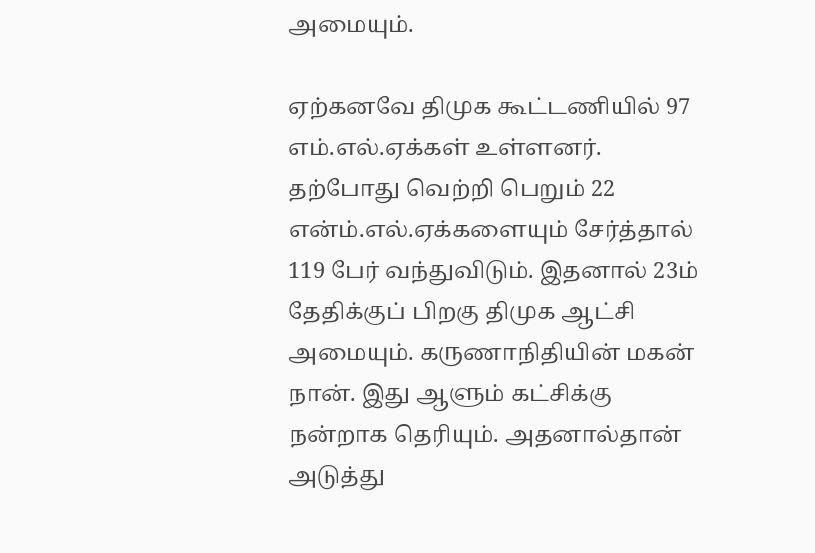அமையும்.

ஏற்கனவே திமுக கூட்டணியில் 97 எம்.எல்.ஏக்கள் உள்ளனர். தற்போது வெற்றி பெறும் 22 என்ம்.எல்.ஏக்களையும் சேர்த்தால் 119 பேர் வந்துவிடும். இதனால் 23ம் தேதிக்குப் பிறகு திமுக ஆட்சி அமையும். கருணாநிதியின் மகன் நான். இது ஆளும் கட்சிக்கு நன்றாக தெரியும். அதனால்தான் அடுத்து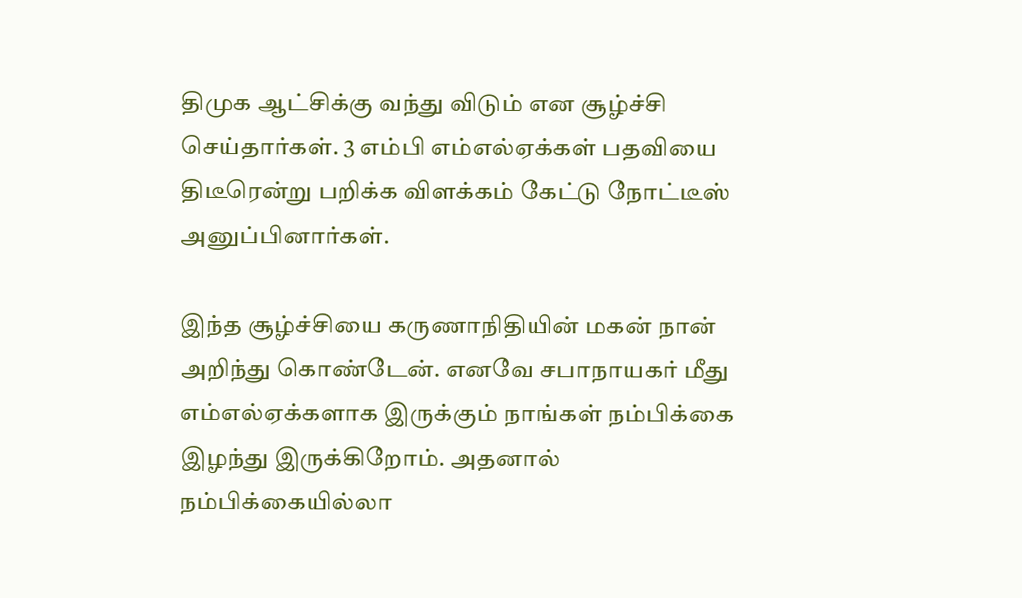திமுக ஆட்சிக்கு வந்து விடும் என சூழ்ச்சி செய்தார்கள். 3 எம்பி எம்எல்ஏக்கள் பதவியை திடீரென்று பறிக்க விளக்கம் கேட்டு நோட்டீஸ் அனுப்பினார்கள்.

இந்த சூழ்ச்சியை கருணாநிதியின் மகன் நான் அறிந்து கொண்டேன். எனவே சபாநாயகர் மீது எம்எல்ஏக்களாக இருக்கும் நாங்கள் நம்பிக்கை இழந்து இருக்கிறோம். அதனால் நம்பிக்கையில்லா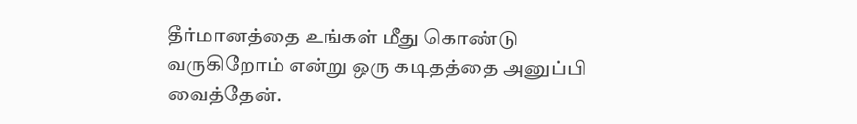தீர்மானத்தை உங்கள் மீது கொண்டு வருகிறோம் என்று ஒரு கடிதத்தை அனுப்பி வைத்தேன்.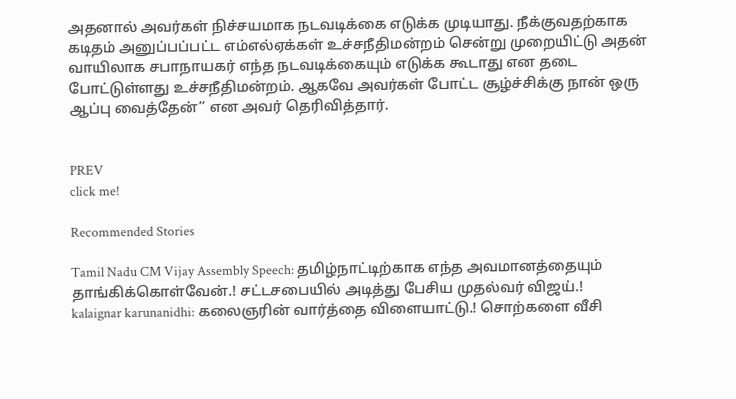அதனால் அவர்கள் நிச்சயமாக நடவடிக்கை எடுக்க முடியாது. நீக்குவதற்காக கடிதம் அனுப்பப்பட்ட எம்எல்ஏக்கள் உச்சநீதிமன்றம் சென்று முறையிட்டு அதன் வாயிலாக சபாநாயகர் எந்த நடவடிக்கையும் எடுக்க கூடாது என தடை போட்டுள்ளது உச்சநீதிமன்றம். ஆகவே அவர்கள் போட்ட சூழ்ச்சிக்கு நான் ஒரு ஆப்பு வைத்தேன்’’ என அவர் தெரிவித்தார்.


PREV
click me!

Recommended Stories

Tamil Nadu CM Vijay Assembly Speech: தமிழ்நாட்டிற்காக எந்த அவமானத்தையும் தாங்கிக்கொள்வேன்.! சட்டசபையில் அடித்து பேசிய முதல்வர் விஜய்.!
kalaignar karunanidhi: கலைஞரின் வார்த்தை விளையாட்டு.! சொற்களை வீசி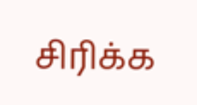சிரிக்க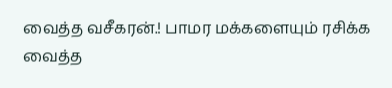வைத்த வசீகரன்.! பாமர மக்களையும் ரசிக்க வைத்த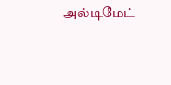அல்டிமேட்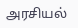அரசியல்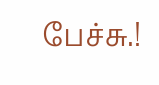பேச்சு.!